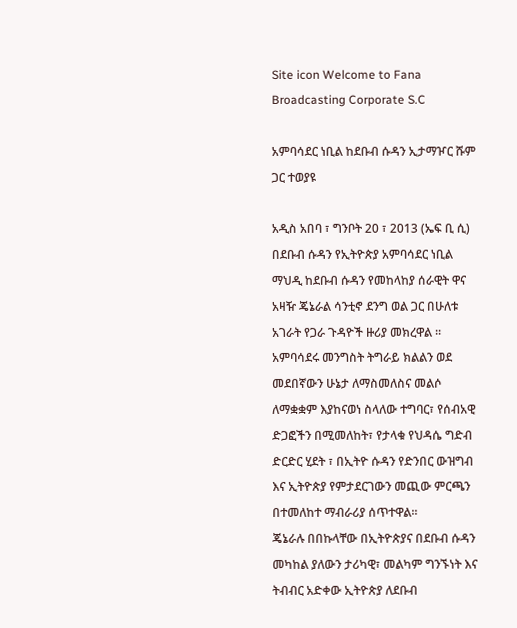Site icon Welcome to Fana Broadcasting Corporate S.C

አምባሳደር ነቢል ከደቡብ ሱዳን ኢታማዦር ሹም ጋር ተወያዩ

አዲስ አበባ ፣ ግንቦት 20 ፣ 2013 (ኤፍ ቢ ሲ) በደቡብ ሱዳን የኢትዮጵያ አምባሳደር ነቢል ማህዲ ከደቡብ ሱዳን የመከላከያ ሰራዊት ዋና አዛዥ ጄኔራል ሳንቲኖ ደንግ ወል ጋር በሁለቱ አገራት የጋራ ጉዳዮች ዙሪያ መክረዋል ፡፡
አምባሳደሩ መንግስት ትግራይ ክልልን ወደ መደበኛውን ሁኔታ ለማስመለስና መልሶ ለማቋቋም እያከናወነ ስላለው ተግባር፣ የሰብአዊ ድጋፎችን በሚመለከት፣ የታላቁ የህዳሴ ግድብ ድርድር ሂደት ፣ በኢትዮ ሱዳን የድንበር ውዝግብ እና ኢትዮጵያ የምታደርገውን መጪው ምርጫን በተመለከተ ማብራሪያ ሰጥተዋል፡፡
ጄኔራሉ በበኩላቸው በኢትዮጵያና በደቡብ ሱዳን መካከል ያለውን ታሪካዊ፣ መልካም ግንኙነት እና ትብብር አድቀው ኢትዮጵያ ለደቡብ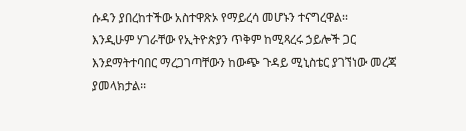ሱዳን ያበረከተችው አስተዋጽኦ የማይረሳ መሆኑን ተናግረዋል፡፡
እንዲሁም ሃገራቸው የኢትዮጵያን ጥቅም ከሚጻረሩ ኃይሎች ጋር እንደማትተባበር ማረጋገጣቸውን ከውጭ ጉዳይ ሚኒስቴር ያገኘነው መረጃ ያመላክታል፡፡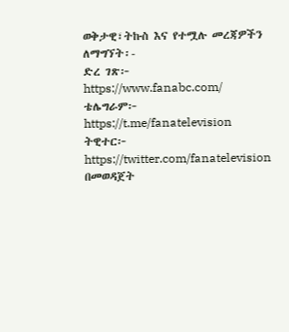ወቅታዊ፣ትኩስ እና የተሟሉ መረጃዎችን ለማግኘት፡-
ድረ ገጽ፦ https://www.fanabc.com/
ቴሌግራም፦ https://t.me/fanatelevision
ትዊተር፦ https://twitter.com/fanatelevision በመወዳጀት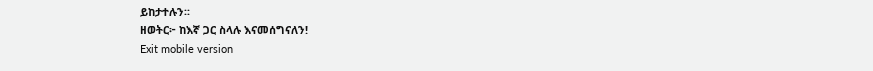ይከታተሉን፡፡
ዘወትር፦ ከእኛ ጋር ስላሉ እናመሰግናለን!
Exit mobile version